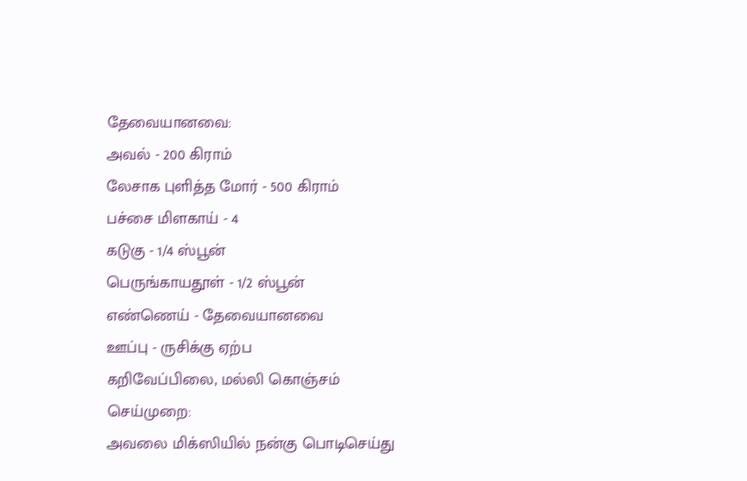தேவையானவை:
அவல் - 200 கிராம்
லேசாக புளித்த மோர் - 500 கிராம்
பச்சை மிளகாய் - 4
கடுகு - 1/4 ஸ்பூன்
பெருங்காயதூள் - 1/2 ஸ்பூன்
எண்ணெய் - தேவையானவை
ஊப்பு - ருசிக்கு ஏற்ப
கறிவேப்பிலை, மல்லி கொஞ்சம்
செய்முறை:
அவலை மிக்ஸியில் நன்கு பொடிசெய்து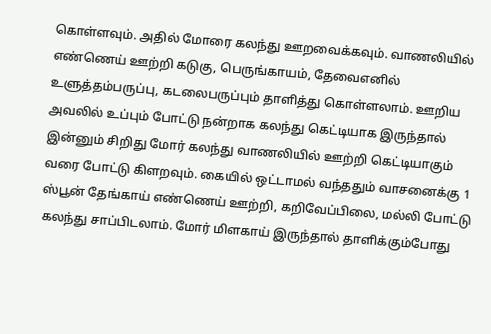கொள்ளவும். அதில் மோரை கலந்து ஊறவைக்கவும். வாணலியில் எண்ணெய் ஊற்றி கடுகு, பெருங்காயம், தேவைஎனில் உளுத்தம்பருப்பு, கடலைபருப்பும் தாளித்து கொள்ளலாம். ஊறிய அவலில் உப்பும் போட்டு நன்றாக கலந்து கெட்டியாக இருந்தால் இன்னும் சிறிது மோர் கலந்து வாணலியில் ஊற்றி கெட்டியாகும் வரை போட்டு கிளறவும். கையில் ஒட்டாமல் வந்ததும் வாசனைக்கு 1 ஸ்பூன் தேங்காய் எண்ணெய் ஊற்றி, கறிவேப்பிலை, மல்லி போட்டு கலந்து சாப்பிடலாம். மோர் மிளகாய் இருந்தால் தாளிக்கும்போது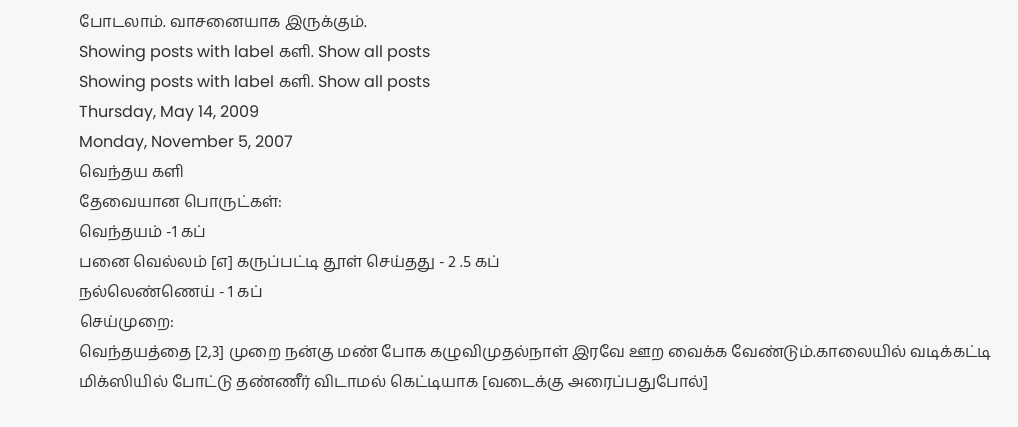போடலாம். வாசனையாக இருக்கும்.
Showing posts with label களி. Show all posts
Showing posts with label களி. Show all posts
Thursday, May 14, 2009
Monday, November 5, 2007
வெந்தய களி
தேவையான பொருட்கள்:
வெந்தயம் -1 கப்
பனை வெல்லம் [எ] கருப்பட்டி தூள் செய்தது - 2 .5 கப்
நல்லெண்ணெய் - 1 கப்
செய்முறை:
வெந்தயத்தை [2,3] முறை நன்கு மண் போக கழுவிமுதல்நாள் இரவே ஊற வைக்க வேண்டும்.காலையில் வடிக்கட்டி மிக்ஸியில் போட்டு தண்ணீர் விடாமல் கெட்டியாக [வடைக்கு அரைப்பதுபோல்]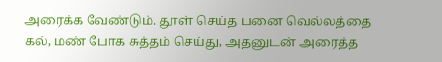அரைக்க வேண்டும். தூள் செய்த பனை வெல்லத்தை கல், மண் போக சுத்தம் செய்து, அதனுடன் அரைத்த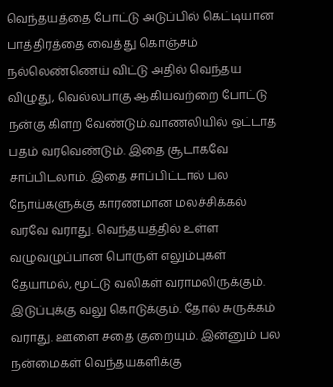வெந்தயத்தை போட்டு அடுப்பில் கெட்டியான பாத்திரத்தை வைத்து கொஞ்சம் நல்லெண்ணெய் விட்டு அதில் வெந்தய விழுது, வெல்லபாகு ஆகியவற்றை போட்டு நன்கு கிளற வேண்டும்.வாணலியில் ஒட்டாத பதம் வரவெண்டும். இதை சூடாகவே சாப்பிடலாம். இதை சாப்பிட்டால் பல நோய்களுக்கு காரணமான மலச்சிக்கல் வரவே வராது. வெந்தயத்தில் உள்ள வழுவழுப்பான பொருள் எலும்புகள் தேயாமல், மூட்டு வலிகள் வராமலிருக்கும். இடுப்புக்கு வலு கொடுக்கும். தோல் சுருக்கம் வராது. ஊளை சதை குறையும். இன்னும் பல நன்மைகள் வெந்தயகளிக்கு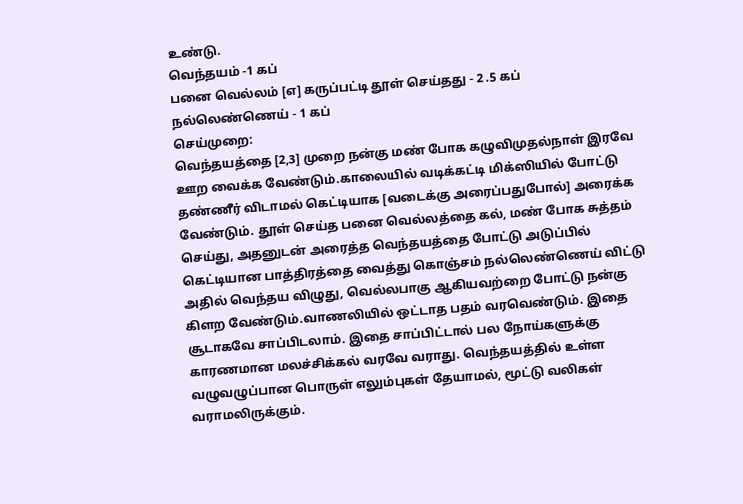உண்டு.
வெந்தயம் -1 கப்
பனை வெல்லம் [எ] கருப்பட்டி தூள் செய்தது - 2 .5 கப்
நல்லெண்ணெய் - 1 கப்
செய்முறை:
வெந்தயத்தை [2,3] முறை நன்கு மண் போக கழுவிமுதல்நாள் இரவே ஊற வைக்க வேண்டும்.காலையில் வடிக்கட்டி மிக்ஸியில் போட்டு தண்ணீர் விடாமல் கெட்டியாக [வடைக்கு அரைப்பதுபோல்] அரைக்க வேண்டும். தூள் செய்த பனை வெல்லத்தை கல், மண் போக சுத்தம் செய்து, அதனுடன் அரைத்த வெந்தயத்தை போட்டு அடுப்பில் கெட்டியான பாத்திரத்தை வைத்து கொஞ்சம் நல்லெண்ணெய் விட்டு அதில் வெந்தய விழுது, வெல்லபாகு ஆகியவற்றை போட்டு நன்கு கிளற வேண்டும்.வாணலியில் ஒட்டாத பதம் வரவெண்டும். இதை சூடாகவே சாப்பிடலாம். இதை சாப்பிட்டால் பல நோய்களுக்கு காரணமான மலச்சிக்கல் வரவே வராது. வெந்தயத்தில் உள்ள வழுவழுப்பான பொருள் எலும்புகள் தேயாமல், மூட்டு வலிகள் வராமலிருக்கும்.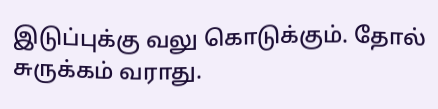இடுப்புக்கு வலு கொடுக்கும். தோல் சுருக்கம் வராது.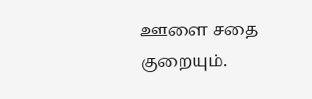ஊளை சதை குறையும்.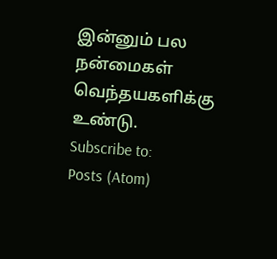இன்னும் பல நன்மைகள் வெந்தயகளிக்கு உண்டு.
Subscribe to:
Posts (Atom)